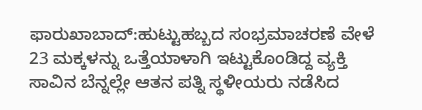ಫಾರುಖಾಬಾದ್:ಹುಟ್ಟುಹಬ್ಬದ ಸಂಭ್ರಮಾಚರಣೆ ವೇಳೆ 23 ಮಕ್ಕಳನ್ನು ಒತ್ತೆಯಾಳಾಗಿ ಇಟ್ಟುಕೊಂಡಿದ್ದ ವ್ಯಕ್ತಿ ಸಾವಿನ ಬೆನ್ನಲ್ಲೇ ಆತನ ಪತ್ನಿ ಸ್ಥಳೀಯರು ನಡೆಸಿದ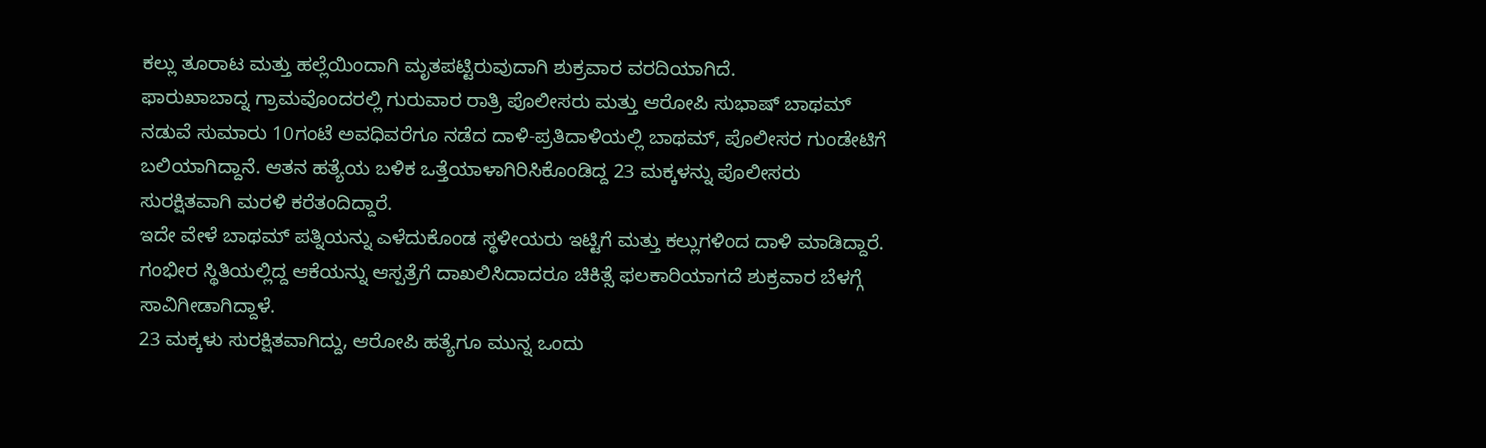ಕಲ್ಲು ತೂರಾಟ ಮತ್ತು ಹಲ್ಲೆಯಿಂದಾಗಿ ಮೃತಪಟ್ಟಿರುವುದಾಗಿ ಶುಕ್ರವಾರ ವರದಿಯಾಗಿದೆ.
ಫಾರುಖಾಬಾದ್ನ ಗ್ರಾಮವೊಂದರಲ್ಲಿ ಗುರುವಾರ ರಾತ್ರಿ ಪೊಲೀಸರು ಮತ್ತು ಆರೋಪಿ ಸುಭಾಷ್ ಬಾಥಮ್ ನಡುವೆ ಸುಮಾರು 10ಗಂಟೆ ಅವಧಿವರೆಗೂ ನಡೆದ ದಾಳಿ-ಪ್ರತಿದಾಳಿಯಲ್ಲಿ ಬಾಥಮ್, ಪೊಲೀಸರ ಗುಂಡೇಟಿಗೆ ಬಲಿಯಾಗಿದ್ದಾನೆ. ಆತನ ಹತ್ಯೆಯ ಬಳಿಕ ಒತ್ತೆಯಾಳಾಗಿರಿಸಿಕೊಂಡಿದ್ದ 23 ಮಕ್ಕಳನ್ನು ಪೊಲೀಸರು ಸುರಕ್ಷಿತವಾಗಿ ಮರಳಿ ಕರೆತಂದಿದ್ದಾರೆ.
ಇದೇ ವೇಳೆ ಬಾಥಮ್ ಪತ್ನಿಯನ್ನು ಎಳೆದುಕೊಂಡ ಸ್ಥಳೀಯರು ಇಟ್ಟಿಗೆ ಮತ್ತು ಕಲ್ಲುಗಳಿಂದ ದಾಳಿ ಮಾಡಿದ್ದಾರೆ. ಗಂಭೀರ ಸ್ಥಿತಿಯಲ್ಲಿದ್ದ ಆಕೆಯನ್ನು ಆಸ್ಪತ್ರೆಗೆ ದಾಖಲಿಸಿದಾದರೂ ಚಿಕಿತ್ಸೆ ಫಲಕಾರಿಯಾಗದೆ ಶುಕ್ರವಾರ ಬೆಳಗ್ಗೆ ಸಾವಿಗೀಡಾಗಿದ್ದಾಳೆ.
23 ಮಕ್ಕಳು ಸುರಕ್ಷಿತವಾಗಿದ್ದು, ಆರೋಪಿ ಹತ್ಯೆಗೂ ಮುನ್ನ ಒಂದು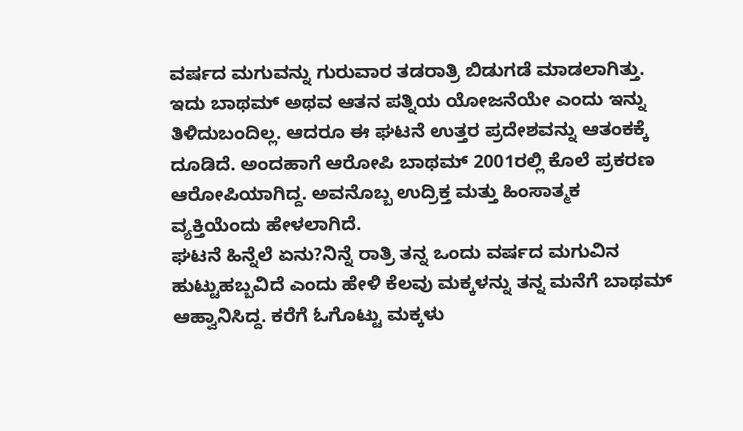ವರ್ಷದ ಮಗುವನ್ನು ಗುರುವಾರ ತಡರಾತ್ರಿ ಬಿಡುಗಡೆ ಮಾಡಲಾಗಿತ್ತು. ಇದು ಬಾಥಮ್ ಅಥವ ಆತನ ಪತ್ನಿಯ ಯೋಜನೆಯೇ ಎಂದು ಇನ್ನು ತಿಳಿದುಬಂದಿಲ್ಲ. ಆದರೂ ಈ ಘಟನೆ ಉತ್ತರ ಪ್ರದೇಶವನ್ನು ಆತಂಕಕ್ಕೆ ದೂಡಿದೆ. ಅಂದಹಾಗೆ ಆರೋಪಿ ಬಾಥಮ್ 2001ರಲ್ಲಿ ಕೊಲೆ ಪ್ರಕರಣ ಆರೋಪಿಯಾಗಿದ್ದ. ಅವನೊಬ್ಬ ಉದ್ರಿಕ್ತ ಮತ್ತು ಹಿಂಸಾತ್ಮಕ ವ್ಯಕ್ತಿಯೆಂದು ಹೇಳಲಾಗಿದೆ.
ಘಟನೆ ಹಿನ್ನೆಲೆ ಏನು?ನಿನ್ನೆ ರಾತ್ರಿ ತನ್ನ ಒಂದು ವರ್ಷದ ಮಗುವಿನ ಹುಟ್ಟುಹಬ್ಬವಿದೆ ಎಂದು ಹೇಳಿ ಕೆಲವು ಮಕ್ಕಳನ್ನು ತನ್ನ ಮನೆಗೆ ಬಾಥಮ್ ಆಹ್ವಾನಿಸಿದ್ದ. ಕರೆಗೆ ಓಗೊಟ್ಟು ಮಕ್ಕಳು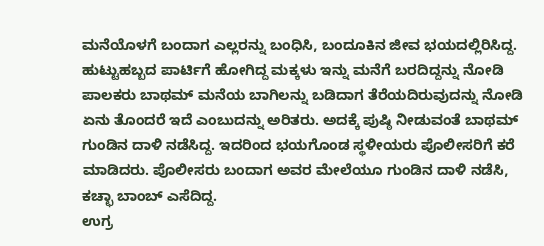ಮನೆಯೊಳಗೆ ಬಂದಾಗ ಎಲ್ಲರನ್ನು ಬಂಧಿಸಿ, ಬಂದೂಕಿನ ಜೀವ ಭಯದಲ್ಲಿರಿಸಿದ್ದ. ಹುಟ್ಟುಹಬ್ಬದ ಪಾರ್ಟಿಗೆ ಹೋಗಿದ್ದ ಮಕ್ಕಳು ಇನ್ನು ಮನೆಗೆ ಬರದಿದ್ದನ್ನು ನೋಡಿ ಪಾಲಕರು ಬಾಥಮ್ ಮನೆಯ ಬಾಗಿಲನ್ನು ಬಡಿದಾಗ ತೆರೆಯದಿರುವುದನ್ನು ನೋಡಿ ಏನು ತೊಂದರೆ ಇದೆ ಎಂಬುದನ್ನು ಅರಿತರು. ಅದಕ್ಕೆ ಪುಷ್ಠಿ ನೀಡುವಂತೆ ಬಾಥಮ್ ಗುಂಡಿನ ದಾಳಿ ನಡೆಸಿದ್ದ. ಇದರಿಂದ ಭಯಗೊಂಡ ಸ್ಥಳೀಯರು ಪೊಲೀಸರಿಗೆ ಕರೆ ಮಾಡಿದರು. ಪೊಲೀಸರು ಬಂದಾಗ ಅವರ ಮೇಲೆಯೂ ಗುಂಡಿನ ದಾಳಿ ನಡೆಸಿ, ಕಚ್ಛಾ ಬಾಂಬ್ ಎಸೆದಿದ್ದ.
ಉಗ್ರ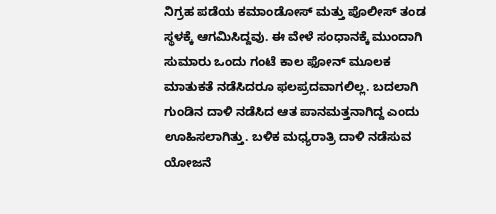ನಿಗ್ರಹ ಪಡೆಯ ಕಮಾಂಡೋಸ್ ಮತ್ತು ಪೊಲೀಸ್ ತಂಡ ಸ್ಥಳಕ್ಕೆ ಆಗಮಿಸಿದ್ದವು. ಈ ವೇಳೆ ಸಂಧಾನಕ್ಕೆ ಮುಂದಾಗಿ ಸುಮಾರು ಒಂದು ಗಂಟೆ ಕಾಲ ಫೋನ್ ಮೂಲಕ ಮಾತುಕತೆ ನಡೆಸಿದರೂ ಫಲಪ್ರದವಾಗಲಿಲ್ಲ. ಬದಲಾಗಿ ಗುಂಡಿನ ದಾಳಿ ನಡೆಸಿದ ಆತ ಪಾನಮತ್ತನಾಗಿದ್ದ ಎಂದು ಊಹಿಸಲಾಗಿತ್ತು. ಬಳಿಕ ಮಧ್ಯರಾತ್ರಿ ದಾಳಿ ನಡೆಸುವ ಯೋಜನೆ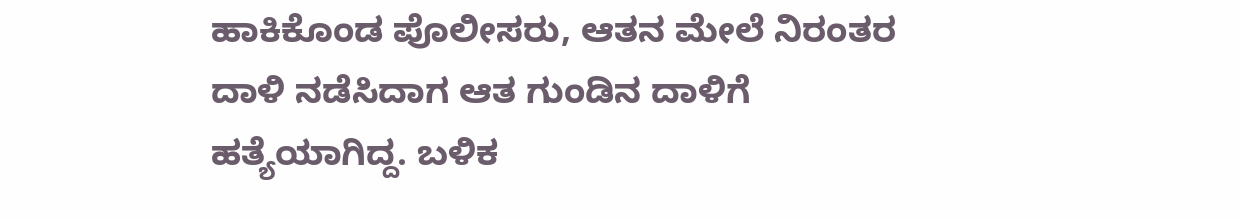ಹಾಕಿಕೊಂಡ ಪೊಲೀಸರು, ಆತನ ಮೇಲೆ ನಿರಂತರ ದಾಳಿ ನಡೆಸಿದಾಗ ಆತ ಗುಂಡಿನ ದಾಳಿಗೆ ಹತ್ಯೆಯಾಗಿದ್ದ. ಬಳಿಕ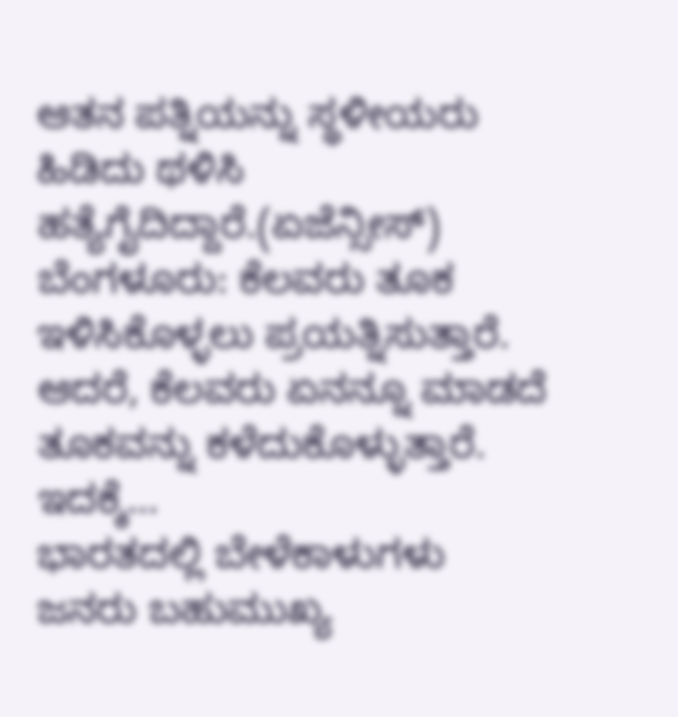ಆತನ ಪತ್ನಿಯನ್ನು ಸ್ಥಳೀಯರು ಹಿಡಿದು ಥಳಿಸಿ ಹತ್ಯೆಗೈದಿದ್ದಾರೆ.(ಏಜೆನ್ಸೀಸ್)
ಬೆಂಗಳೂರು: ಕೆಲವರು ತೂಕ ಇಳಿಸಿಕೊಳ್ಳಲು ಪ್ರಯತ್ನಿಸುತ್ತಾರೆ. ಆದರೆ, ಕೆಲವರು ಏನನ್ನೂ ಮಾಡದೆ ತೂಕವನ್ನು ಕಳೆದುಕೊಳ್ಳುತ್ತಾರೆ. ಇದಕ್ಕೆ…
ಭಾರತದಲ್ಲಿ ಬೇಳೆಕಾಳುಗಳು ಜನರು ಬಹುಮುಖ್ಯ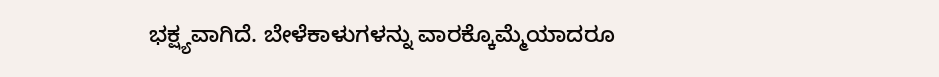ಭಕ್ಷ್ಯವಾಗಿದೆ. ಬೇಳೆಕಾಳುಗಳನ್ನು ವಾರಕ್ಕೊಮ್ಮೆಯಾದರೂ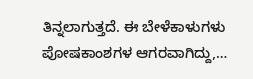ತಿನ್ನಲಾಗುತ್ತದೆ. ಈ ಬೇಳೆಕಾಳುಗಳು ಪೋಷಕಾಂಶಗಳ ಆಗರವಾಗಿದ್ದು,…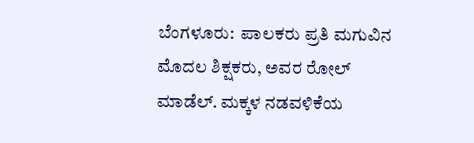ಬೆಂಗಳೂರು:  ಪಾಲಕರು ಪ್ರತಿ ಮಗುವಿನ ಮೊದಲ ಶಿಕ್ಷಕರು, ಅವರ ರೋಲ್ ಮಾಡೆಲ್. ಮಕ್ಕಳ ನಡವಳಿಕೆಯ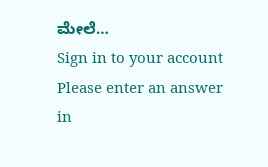ಮೇಲೆ…
Sign in to your account
Please enter an answer in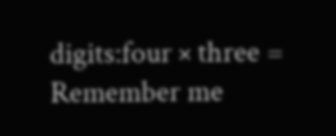digits:four × three =
Remember me